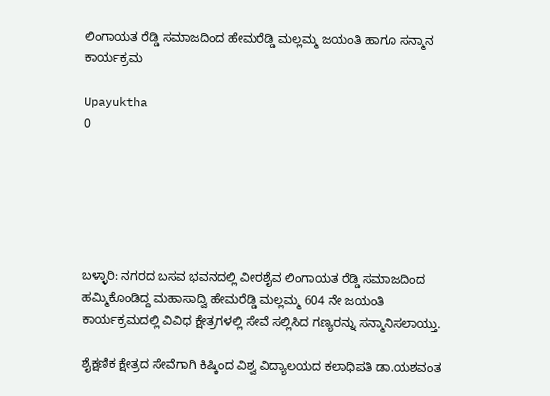ಲಿಂಗಾಯತ ರೆಡ್ಡಿ ಸಮಾಜದಿಂದ ಹೇಮರೆಡ್ಡಿ ಮಲ್ಲಮ್ಮ ಜಯಂತಿ ಹಾಗೂ ಸನ್ಮಾನ ಕಾರ್ಯಕ್ರಮ

Upayuktha
0






ಬಳ್ಳಾರಿ: ನಗರದ ಬಸವ ಭವನದಲ್ಲಿ ವೀರಶೈವ ಲಿಂಗಾಯತ ರೆಡ್ಡಿ ಸಮಾಜದಿಂದ ಹಮ್ಮಿಕೊಂಡಿದ್ದ ಮಹಾಸಾದ್ವಿ ಹೇಮರೆಡ್ಡಿ ಮಲ್ಲಮ್ಮ 604 ನೇ ಜಯಂತಿ ಕಾರ್ಯಕ್ರಮದಲ್ಲಿ ವಿವಿಧ ಕ್ಷೇತ್ರಗಳಲ್ಲಿ ಸೇವೆ ಸಲ್ಲಿಸಿದ ಗಣ್ಯರನ್ನು ಸನ್ಮಾನಿಸಲಾಯ್ತು.

ಶೈಕ್ಷಣಿಕ ಕ್ಷೇತ್ರದ ಸೇವೆಗಾಗಿ ಕಿಷ್ಕಿಂದ ವಿಶ್ವ ವಿದ್ಯಾಲಯದ ಕಲಾಧಿಪತಿ ಡಾ.ಯಶವಂತ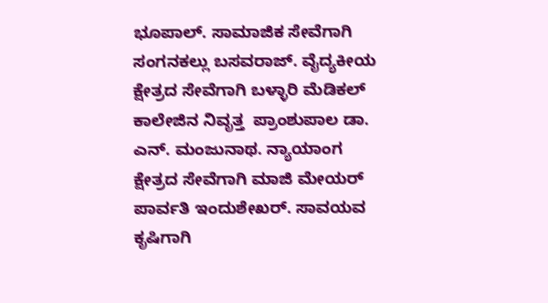ಭೂಪಾಲ್. ಸಾಮಾಜಿಕ ಸೇವೆಗಾಗಿ ಸಂಗನಕಲ್ಲು ಬಸವರಾಜ್. ವೈದ್ಯಕೀಯ ಕ್ಷೇತ್ರದ ಸೇವೆಗಾಗಿ ಬಳ್ಳಾರಿ ಮೆಡಿಕಲ್ ಕಾಲೇಜಿನ ನಿವೃತ್ತ  ಪ್ರಾಂಶುಪಾಲ ಡಾ. ಎನ್. ಮಂಜುನಾಥ. ನ್ಯಾಯಾಂಗ ಕ್ಷೇತ್ರದ ಸೇವೆಗಾಗಿ ಮಾಜಿ ಮೇಯರ್ ಪಾರ್ವತಿ ಇಂದುಶೇಖರ್. ಸಾವಯವ ಕೃಷಿಗಾಗಿ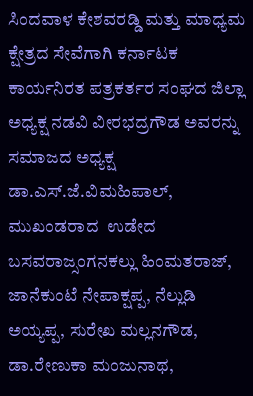ಸಿಂದವಾಳ ಕೇಶವರಡ್ಡಿ ಮತ್ತು ಮಾಧ್ಯಮ ಕ್ಷೇತ್ರದ ಸೇವೆಗಾಗಿ ಕರ್ನಾಟಕ ಕಾರ್ಯನಿರತ ಪತ್ರಕರ್ತರ ಸಂಘದ ಜಿಲ್ಲಾ ಅಧ್ಯಕ್ಷ ನಡವಿ ವೀರಭದ್ರಗೌಡ ಅವರನ್ನು  ಸಮಾಜದ ಅಧ್ಯಕ್ಷ ಡಾ.ಎಸ್.ಜೆ.ವಿಮಹಿಪಾಲ್, ಮುಖಂಡರಾದ  ಉಡೇದ ಬಸವರಾಜ್ಸಂಗನಕಲ್ಲು ಹಿಂಮತರಾಜ್, ಜಾನೆಕುಂಟೆ ನೇಪಾಕ್ಷಪ್ಪ, ನೆಲ್ಲುಡಿ ಅಯ್ಯಪ್ಪ, ಸುರೇಖ ಮಲ್ಲನಗೌಡ, ಡಾ.ರೇಣುಕಾ ಮಂಜುನಾಥ,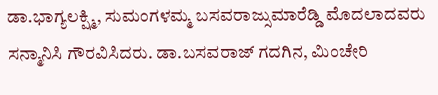ಡಾ.ಭಾಗ್ಯಲಕ್ಷ್ಮಿ, ಸುಮಂಗಳಮ್ಮ ಬಸವರಾಜ್ಸುಮಾರೆಡ್ಡಿ ಮೊದಲಾದವರು ಸನ್ಮಾನಿಸಿ ಗೌರವಿಸಿದರು. ಡಾ.ಬಸವರಾಜ್ ಗದಗಿನ, ಮಿಂಚೇರಿ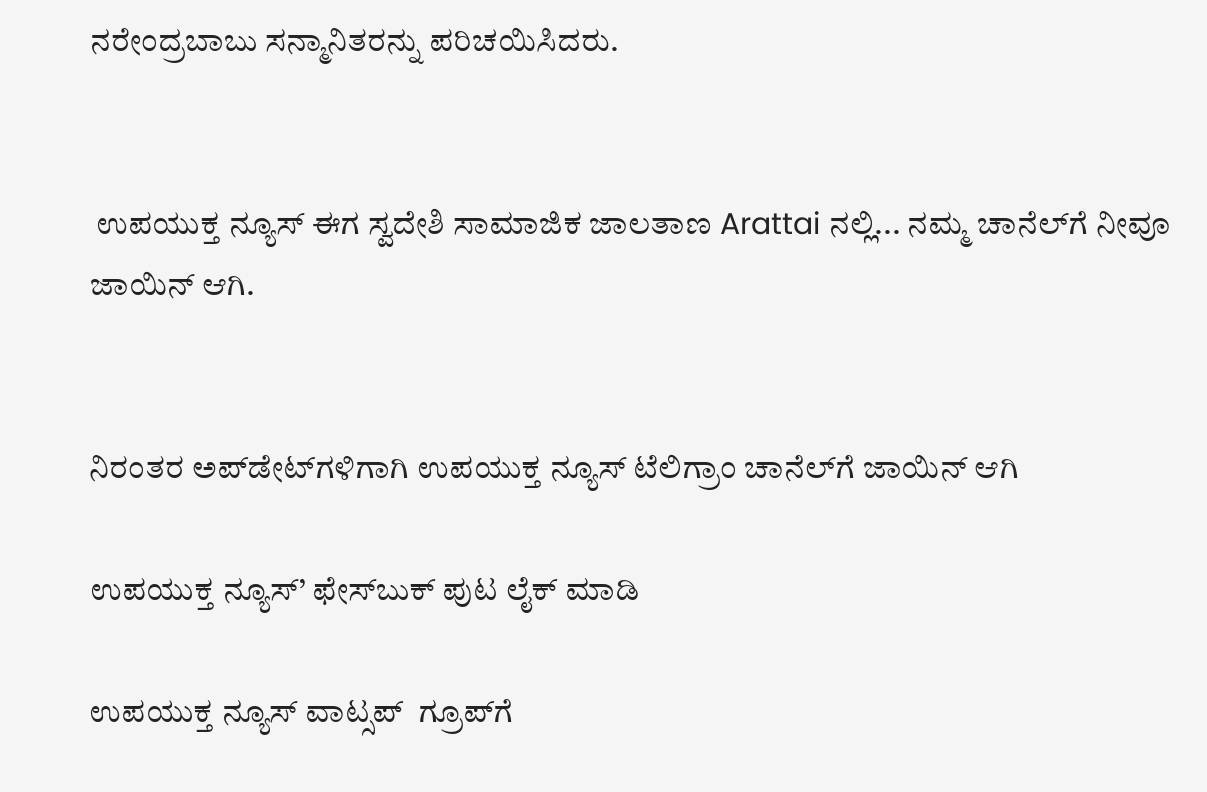ನರೇಂದ್ರಬಾಬು ಸನ್ಮಾನಿತರನ್ನು ಪರಿಚಯಿಸಿದರು.


 ಉಪಯುಕ್ತ ನ್ಯೂಸ್ ಈಗ ಸ್ವದೇಶಿ ಸಾಮಾಜಿಕ ಜಾಲತಾಣ Arattai ನಲ್ಲಿ... ನಮ್ಮ ಚಾನೆಲ್‌ಗೆ ನೀವೂ ಜಾಯಿನ್ ಆಗಿ.


ನಿರಂತರ ಅಪ್‌ಡೇಟ್‌ಗಳಿಗಾಗಿ ಉಪಯುಕ್ತ ನ್ಯೂಸ್‌ ಟೆಲಿಗ್ರಾಂ ಚಾನೆಲ್‌ಗೆ ಜಾಯಿನ್‌ ಆಗಿ

ಉಪಯುಕ್ತ ನ್ಯೂಸ್‌’ ಫೇಸ್‌ಬುಕ್ ಪುಟ ಲೈಕ್ ಮಾಡಿ

ಉಪಯುಕ್ತ ನ್ಯೂಸ್‌ ವಾಟ್ಸಪ್‌  ಗ್ರೂಪ್‌ಗೆ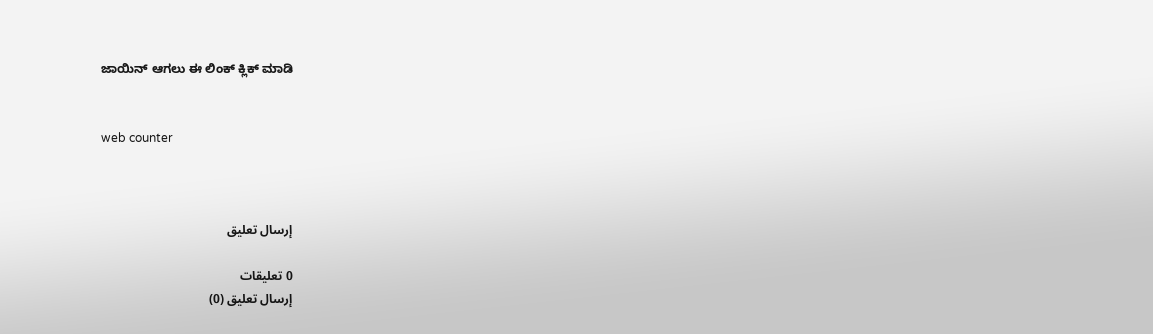ಜಾಯಿನ್ ಆಗಲು ಈ ಲಿಂಕ್ ಕ್ಲಿಕ್ ಮಾಡಿ


web counter



إرسال تعليق

0 تعليقات
إرسال تعليق (0)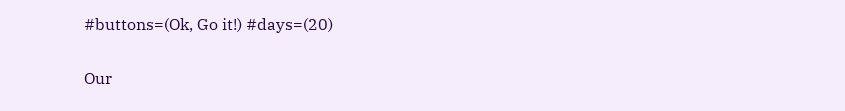#buttons=(Ok, Go it!) #days=(20)

Our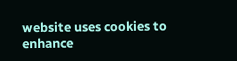website uses cookies to enhance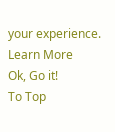your experience. Learn More
Ok, Go it!
To Top